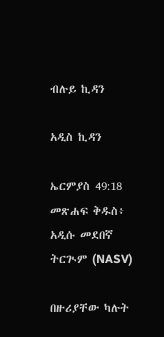ብሉይ ኪዳን

አዲስ ኪዳን

ኤርምያስ 49:18 መጽሐፍ ቅዱስ፥ አዲሱ መደበኛ ትርጒም (NASV)

በዙሪያቸው ካሉት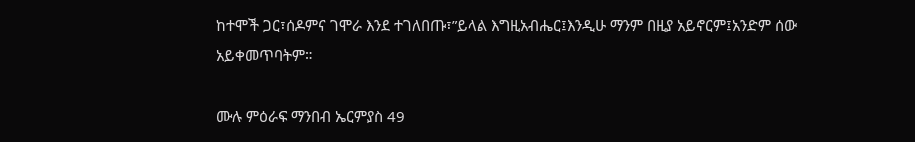ከተሞች ጋር፣ሰዶምና ገሞራ እንደ ተገለበጡ፣”ይላል እግዚአብሔር፤እንዲሁ ማንም በዚያ አይኖርም፤አንድም ሰው አይቀመጥባትም።

ሙሉ ምዕራፍ ማንበብ ኤርምያስ 49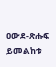ዐውደ-ጽሑፍ ይመልከቱ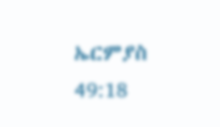ኤርምያስ 49:18